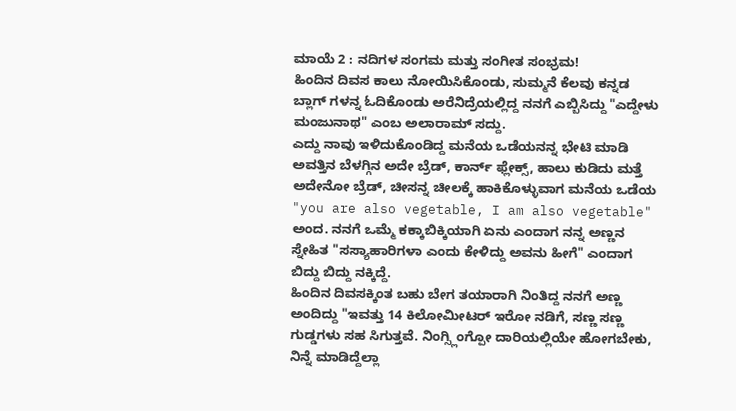ಮಾಯೆ 2 : ನದಿಗಳ ಸಂಗಮ ಮತ್ತು ಸಂಗೀತ ಸಂಭ್ರಮ!
ಹಿಂದಿನ ದಿವಸ ಕಾಲು ನೋಯಿಸಿಕೊಂಡು, ಸುಮ್ಮನೆ ಕೆಲವು ಕನ್ನಡ ಬ್ಲಾಗ್ ಗಳನ್ನ ಓದಿಕೊಂಡು ಅರೆನಿದ್ರೆಯಲ್ಲಿದ್ದ ನನಗೆ ಎಬ್ಬಿಸಿದ್ದು "ಎದ್ದೇಳು ಮಂಜುನಾಥ" ಎಂಬ ಅಲಾರಾಮ್ ಸದ್ದು.
ಎದ್ದು ನಾವು ಇಳಿದುಕೊಂಡಿದ್ದ ಮನೆಯ ಒಡೆಯನನ್ನ ಭೇಟಿ ಮಾಡಿ ಅವತ್ತಿನ ಬೆಳಗ್ಗಿನ ಅದೇ ಬ್ರೆಡ್, ಕಾರ್ನ್ ಫ್ಲೇಕ್ಸ್, ಹಾಲು ಕುಡಿದು ಮತ್ತೆ ಅದೇನೋ ಬ್ರೆಡ್, ಚೀಸನ್ನ ಚೀಲಕ್ಕೆ ಹಾಕಿಕೊಳ್ಳುವಾಗ ಮನೆಯ ಒಡೆಯ "you are also vegetable, I am also vegetable" ಅಂದ. ನನಗೆ ಒಮ್ಮೆ ಕಕ್ಕಾಬಿಕ್ಕಿಯಾಗಿ ಏನು ಎಂದಾಗ ನನ್ನ ಅಣ್ಣನ ಸ್ನೇಹಿತ "ಸಸ್ಯಾಹಾರಿಗಳಾ ಎಂದು ಕೇಳಿದ್ದು ಅವನು ಹೀಗೆ" ಎಂದಾಗ ಬಿದ್ದು ಬಿದ್ದು ನಕ್ಕಿದ್ದೆ.
ಹಿಂದಿನ ದಿವಸಕ್ಕಿಂತ ಬಹು ಬೇಗ ತಯಾರಾಗಿ ನಿಂತಿದ್ದ ನನಗೆ ಅಣ್ಣ ಅಂದಿದ್ದು "ಇವತ್ತು 14 ಕಿಲೋಮೀಟರ್ ಇರೋ ನಡಿಗೆ, ಸಣ್ಣ ಸಣ್ಣ ಗುಡ್ಡಗಳು ಸಹ ಸಿಗುತ್ತವೆ. ನಿಂಗ್ಸ್ಲಿಂಗ್ಪೋ ದಾರಿಯಲ್ಲಿಯೇ ಹೋಗಬೇಕು, ನಿನ್ನೆ ಮಾಡಿದ್ದೆಲ್ಲಾ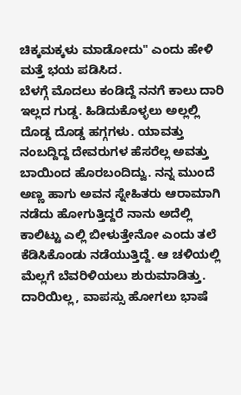ಚಿಕ್ಕಮಕ್ಕಳು ಮಾಡೋದು" ಎಂದು ಹೇಳಿ ಮತ್ತೆ ಭಯ ಪಡಿಸಿದ.
ಬೆಳಗ್ಗೆ ಮೊದಲು ಕಂಡಿದ್ದೆ ನನಗೆ ಕಾಲು ದಾರಿ ಇಲ್ಲದ ಗುಡ್ಡ. ಹಿಡಿದುಕೊಳ್ಳಲು ಅಲ್ಲಲ್ಲಿ ದೊಡ್ಡ ದೊಡ್ಡ ಹಗ್ಗಗಳು. ಯಾವತ್ತು ನಂಬದ್ದಿದ್ದ ದೇವರುಗಳ ಹೆಸರೆಲ್ಲ ಅವತ್ತು ಬಾಯಿಂದ ಹೊರಬಂದಿದ್ವು. ನನ್ನ ಮುಂದೆ ಅಣ್ಣ ಹಾಗು ಅವನ ಸ್ನೇಹಿತರು ಆರಾಮಾಗಿ ನಡೆದು ಹೋಗುತ್ತಿದ್ದರೆ ನಾನು ಅದೆಲ್ಲಿ ಕಾಲಿಟ್ಟು ಎಲ್ಲಿ ಬೀಳುತ್ತೇನೋ ಎಂದು ತಲೆ ಕೆಡಿಸಿಕೊಂಡು ನಡೆಯುತ್ತಿದ್ದೆ. ಆ ಚಳಿಯಲ್ಲಿ ಮೆಲ್ಲಗೆ ಬೆವರಿಳಿಯಲು ಶುರುಮಾಡಿತ್ತು. ದಾರಿಯಿಲ್ಲ, ವಾಪಸ್ಸು ಹೋಗಲು ಭಾಷೆ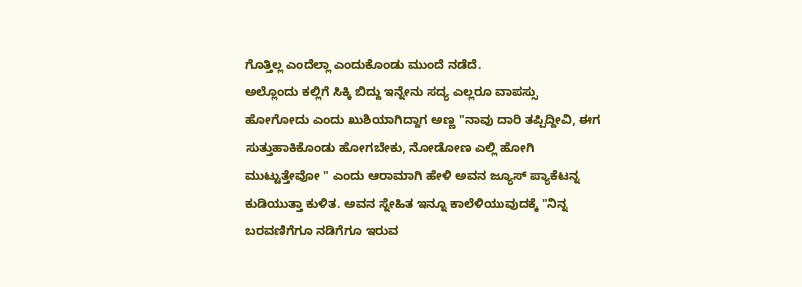ಗೊತ್ತಿಲ್ಲ ಎಂದೆಲ್ಲಾ ಎಂದುಕೊಂಡು ಮುಂದೆ ನಡೆದೆ.
ಅಲ್ಲೊಂದು ಕಲ್ಲಿಗೆ ಸಿಕ್ಕಿ ಬಿದ್ದು ಇನ್ನೇನು ಸದ್ಯ ಎಲ್ಲರೂ ವಾಪಸ್ಸು ಹೋಗೋದು ಎಂದು ಖುಶಿಯಾಗಿದ್ದಾಗ ಅಣ್ಣ "ನಾವು ದಾರಿ ತಪ್ಪಿದ್ದೀವಿ, ಈಗ ಸುತ್ತುಹಾಕಿಕೊಂಡು ಹೋಗಬೇಕು, ನೋಡೋಣ ಎಲ್ಲಿ ಹೋಗಿ ಮುಟ್ಟುತ್ತೇವೋ " ಎಂದು ಆರಾಮಾಗಿ ಹೇಳಿ ಅವನ ಜ್ಯೂಸ್ ಪ್ಯಾಕೆಟನ್ನ ಕುಡಿಯುತ್ತಾ ಕುಳಿತ. ಅವನ ಸ್ನೇಹಿತ ಇನ್ನೂ ಕಾಲೆಳಿಯುವುದಕ್ಕೆ "ನಿನ್ನ ಬರವಣಿಗೆಗೂ ನಡಿಗೆಗೂ ಇರುವ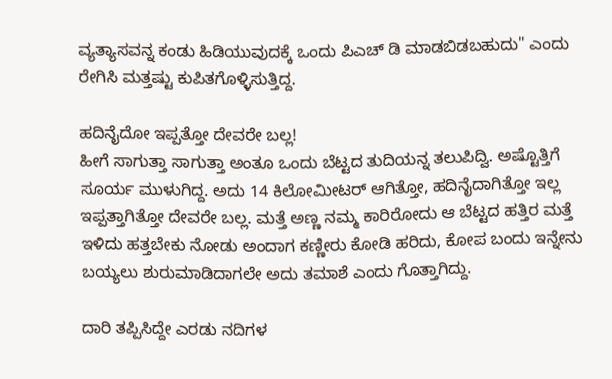ವ್ಯತ್ಯಾಸವನ್ನ ಕಂಡು ಹಿಡಿಯುವುದಕ್ಕೆ ಒಂದು ಪಿಎಚ್ ಡಿ ಮಾಡಬಿಡಬಹುದು" ಎಂದು ರೇಗಿಸಿ ಮತ್ತಷ್ಟು ಕುಪಿತಗೊಳ್ಳಿಸುತ್ತಿದ್ದ.

ಹದಿನೈದೋ ಇಪ್ಪತ್ತೋ ದೇವರೇ ಬಲ್ಲ!
ಹೀಗೆ ಸಾಗುತ್ತಾ ಸಾಗುತ್ತಾ ಅಂತೂ ಒಂದು ಬೆಟ್ಟದ ತುದಿಯನ್ನ ತಲುಪಿದ್ವಿ. ಅಷ್ಟೊತ್ತಿಗೆ ಸೂರ್ಯ ಮುಳುಗಿದ್ದ. ಅದು 14 ಕಿಲೋಮೀಟರ್ ಆಗಿತ್ತೋ, ಹದಿನೈದಾಗಿತ್ತೋ ಇಲ್ಲ ಇಪ್ಪತ್ತಾಗಿತ್ತೋ ದೇವರೇ ಬಲ್ಲ. ಮತ್ತೆ ಅಣ್ಣ ನಮ್ಮ ಕಾರಿರೋದು ಆ ಬೆಟ್ಟದ ಹತ್ತಿರ ಮತ್ತೆ ಇಳಿದು ಹತ್ತಬೇಕು ನೋಡು ಅಂದಾಗ ಕಣ್ಣೀರು ಕೋಡಿ ಹರಿದು, ಕೋಪ ಬಂದು ಇನ್ನೇನು ಬಯ್ಯಲು ಶುರುಮಾಡಿದಾಗಲೇ ಅದು ತಮಾಶೆ ಎಂದು ಗೊತ್ತಾಗಿದ್ದು.

ದಾರಿ ತಪ್ಪಿಸಿದ್ದೇ ಎರಡು ನದಿಗಳ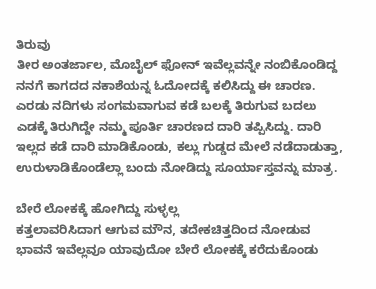ತಿರುವು
ತೀರ ಅಂತರ್ಜಾಲ, ಮೊಬೈಲ್ ಫೋನ್ ಇವೆಲ್ಲವನ್ನೇ ನಂಬಿಕೊಂಡಿದ್ದ ನನಗೆ ಕಾಗದದ ನಕಾಶೆಯನ್ನ ಓದೋದಕ್ಕೆ ಕಲಿಸಿದ್ದು ಈ ಚಾರಣ. ಎರಡು ನದಿಗಳು ಸಂಗಮವಾಗುವ ಕಡೆ ಬಲಕ್ಕೆ ತಿರುಗುವ ಬದಲು ಎಡಕ್ಕೆ ತಿರುಗಿದ್ದೇ ನಮ್ಮ ಪೂರ್ತಿ ಚಾರಣದ ದಾರಿ ತಪ್ಪಿಸಿದ್ದು. ದಾರಿ ಇಲ್ಲದ ಕಡೆ ದಾರಿ ಮಾಡಿಕೊಂಡು, ಕಲ್ಲು ಗುಡ್ಡದ ಮೇಲೆ ನಡೆದಾಡುತ್ತಾ, ಉರುಳಾಡಿಕೊಂಡೆಲ್ಲಾ ಬಂದು ನೋಡಿದ್ದು ಸೂರ್ಯಾಸ್ತವನ್ನು ಮಾತ್ರ.

ಬೇರೆ ಲೋಕಕ್ಕೆ ಹೋಗಿದ್ದು ಸುಳ್ಳಲ್ಲ
ಕತ್ತಲಾವರಿಸಿದಾಗ ಆಗುವ ಮೌನ, ತದೇಕಚಿತ್ತದಿಂದ ನೋಡುವ ಭಾವನೆ ಇವೆಲ್ಲವೂ ಯಾವುದೋ ಬೇರೆ ಲೋಕಕ್ಕೆ ಕರೆದುಕೊಂಡು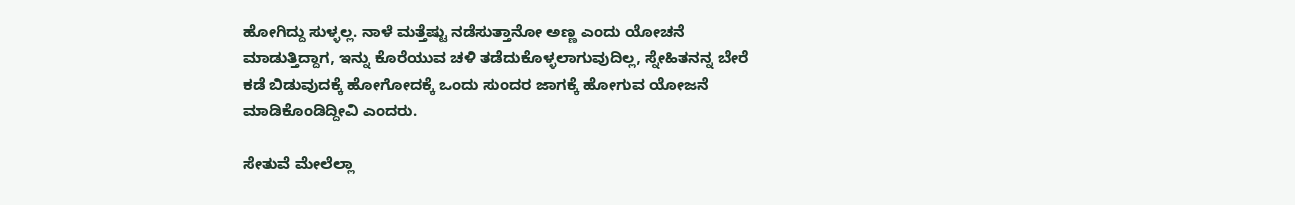ಹೋಗಿದ್ದು ಸುಳ್ಳಲ್ಲ. ನಾಳೆ ಮತ್ತೆಷ್ಟು ನಡೆಸುತ್ತಾನೋ ಅಣ್ಣ ಎಂದು ಯೋಚನೆ ಮಾಡುತ್ತಿದ್ದಾಗ, ಇನ್ನು ಕೊರೆಯುವ ಚಳಿ ತಡೆದುಕೊಳ್ಳಲಾಗುವುದಿಲ್ಲ, ಸ್ನೇಹಿತನನ್ನ ಬೇರೆ ಕಡೆ ಬಿಡುವುದಕ್ಕೆ ಹೋಗೋದಕ್ಕೆ ಒಂದು ಸುಂದರ ಜಾಗಕ್ಕೆ ಹೋಗುವ ಯೋಜನೆ ಮಾಡಿಕೊಂಡಿದ್ದೀವಿ ಎಂದರು.

ಸೇತುವೆ ಮೇಲೆಲ್ಲಾ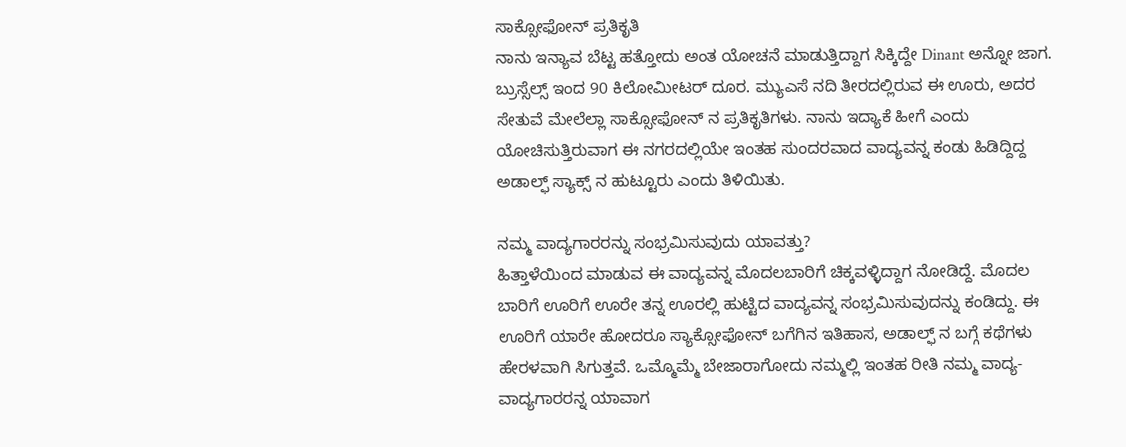ಸಾಕ್ಸೋಫೋನ್ ಪ್ರತಿಕೃತಿ
ನಾನು ಇನ್ಯಾವ ಬೆಟ್ಟ ಹತ್ತೋದು ಅಂತ ಯೋಚನೆ ಮಾಡುತ್ತಿದ್ದಾಗ ಸಿಕ್ಕಿದ್ದೇ Dinant ಅನ್ನೋ ಜಾಗ. ಬ್ರುಸ್ಸೆಲ್ಸ್ ಇಂದ 90 ಕಿಲೋಮೀಟರ್ ದೂರ. ಮ್ಯುಎಸೆ ನದಿ ತೀರದಲ್ಲಿರುವ ಈ ಊರು, ಅದರ ಸೇತುವೆ ಮೇಲೆಲ್ಲಾ ಸಾಕ್ಸೋಫೋನ್ ನ ಪ್ರತಿಕೃತಿಗಳು. ನಾನು ಇದ್ಯಾಕೆ ಹೀಗೆ ಎಂದು ಯೋಚಿಸುತ್ತಿರುವಾಗ ಈ ನಗರದಲ್ಲಿಯೇ ಇಂತಹ ಸುಂದರವಾದ ವಾದ್ಯವನ್ನ ಕಂಡು ಹಿಡಿದ್ದಿದ್ದ ಅಡಾಲ್ಫ್ ಸ್ಯಾಕ್ಸ್ ನ ಹುಟ್ಟೂರು ಎಂದು ತಿಳಿಯಿತು.

ನಮ್ಮ ವಾದ್ಯಗಾರರನ್ನು ಸಂಭ್ರಮಿಸುವುದು ಯಾವತ್ತು?
ಹಿತ್ತಾಳೆಯಿಂದ ಮಾಡುವ ಈ ವಾದ್ಯವನ್ನ ಮೊದಲಬಾರಿಗೆ ಚಿಕ್ಕವಳ್ಳಿದ್ದಾಗ ನೋಡಿದ್ದೆ. ಮೊದಲ ಬಾರಿಗೆ ಊರಿಗೆ ಊರೇ ತನ್ನ ಊರಲ್ಲಿ ಹುಟ್ಟಿದ ವಾದ್ಯವನ್ನ ಸಂಭ್ರಮಿಸುವುದನ್ನು ಕಂಡಿದ್ದು. ಈ ಊರಿಗೆ ಯಾರೇ ಹೋದರೂ ಸ್ಯಾಕ್ಸೋಫೋನ್ ಬಗೆಗಿನ ಇತಿಹಾಸ, ಅಡಾಲ್ಫ್ ನ ಬಗ್ಗೆ ಕಥೆಗಳು ಹೇರಳವಾಗಿ ಸಿಗುತ್ತವೆ. ಒಮ್ಮೊಮ್ಮೆ ಬೇಜಾರಾಗೋದು ನಮ್ಮಲ್ಲಿ ಇಂತಹ ರೀತಿ ನಮ್ಮ ವಾದ್ಯ-ವಾದ್ಯಗಾರರನ್ನ ಯಾವಾಗ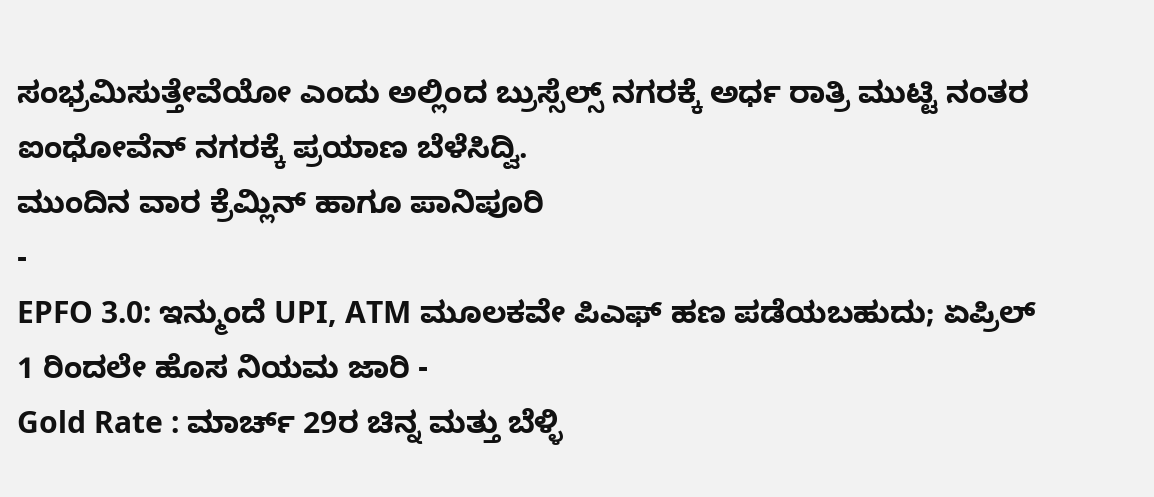ಸಂಭ್ರಮಿಸುತ್ತೇವೆಯೋ ಎಂದು ಅಲ್ಲಿಂದ ಬ್ರುಸ್ಸೆಲ್ಸ್ ನಗರಕ್ಕೆ ಅರ್ಧ ರಾತ್ರಿ ಮುಟ್ಟಿ ನಂತರ ಐಂಧೋವೆನ್ ನಗರಕ್ಕೆ ಪ್ರಯಾಣ ಬೆಳೆಸಿದ್ವಿ.
ಮುಂದಿನ ವಾರ ಕ್ರೆಮ್ಲಿನ್ ಹಾಗೂ ಪಾನಿಪೂರಿ
-
EPFO 3.0: ಇನ್ಮುಂದೆ UPI, ATM ಮೂಲಕವೇ ಪಿಎಫ್ ಹಣ ಪಡೆಯಬಹುದು; ಏಪ್ರಿಲ್ 1 ರಿಂದಲೇ ಹೊಸ ನಿಯಮ ಜಾರಿ -
Gold Rate : ಮಾರ್ಚ್ 29ರ ಚಿನ್ನ ಮತ್ತು ಬೆಳ್ಳಿ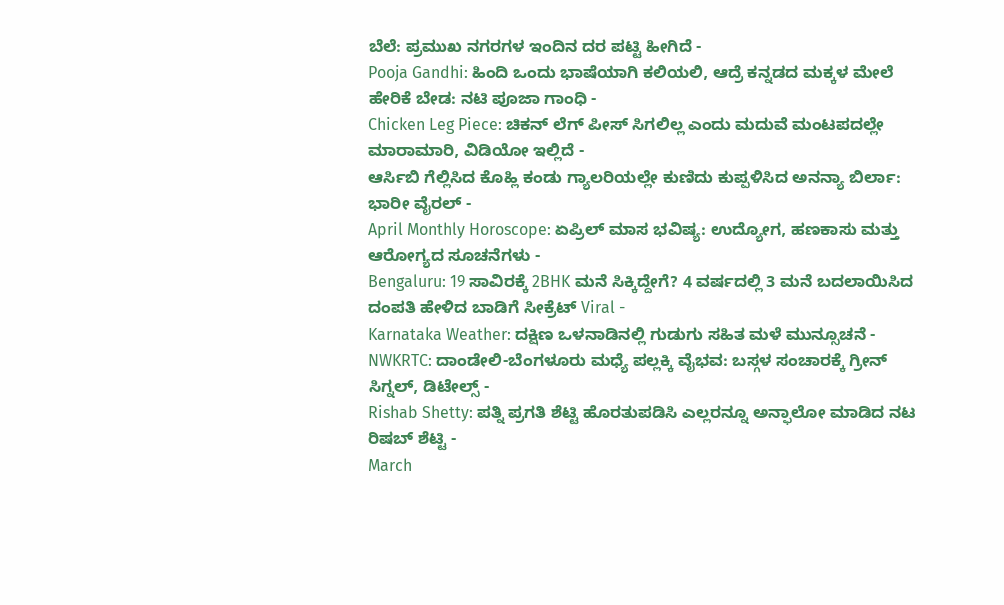ಬೆಲೆ: ಪ್ರಮುಖ ನಗರಗಳ ಇಂದಿನ ದರ ಪಟ್ಟಿ ಹೀಗಿದೆ -
Pooja Gandhi: ಹಿಂದಿ ಒಂದು ಭಾಷೆಯಾಗಿ ಕಲಿಯಲಿ, ಆದ್ರೆ ಕನ್ನಡದ ಮಕ್ಕಳ ಮೇಲೆ ಹೇರಿಕೆ ಬೇಡ: ನಟಿ ಪೂಜಾ ಗಾಂಧಿ -
Chicken Leg Piece: ಚಿಕನ್ ಲೆಗ್ ಪೀಸ್ ಸಿಗಲಿಲ್ಲ ಎಂದು ಮದುವೆ ಮಂಟಪದಲ್ಲೇ ಮಾರಾಮಾರಿ, ವಿಡಿಯೋ ಇಲ್ಲಿದೆ -
ಆರ್ಸಿಬಿ ಗೆಲ್ಲಿಸಿದ ಕೊಹ್ಲಿ ಕಂಡು ಗ್ಯಾಲರಿಯಲ್ಲೇ ಕುಣಿದು ಕುಪ್ಪಳಿಸಿದ ಅನನ್ಯಾ ಬಿರ್ಲಾ: ಭಾರೀ ವೈರಲ್ -
April Monthly Horoscope: ಏಪ್ರಿಲ್ ಮಾಸ ಭವಿಷ್ಯ: ಉದ್ಯೋಗ, ಹಣಕಾಸು ಮತ್ತು ಆರೋಗ್ಯದ ಸೂಚನೆಗಳು -
Bengaluru: 19 ಸಾವಿರಕ್ಕೆ 2BHK ಮನೆ ಸಿಕ್ಕಿದ್ದೇಗೆ? 4 ವರ್ಷದಲ್ಲಿ 3 ಮನೆ ಬದಲಾಯಿಸಿದ ದಂಪತಿ ಹೇಳಿದ ಬಾಡಿಗೆ ಸೀಕ್ರೆಟ್ Viral -
Karnataka Weather: ದಕ್ಷಿಣ ಒಳನಾಡಿನಲ್ಲಿ ಗುಡುಗು ಸಹಿತ ಮಳೆ ಮುನ್ಸೂಚನೆ -
NWKRTC: ದಾಂಡೇಲಿ-ಬೆಂಗಳೂರು ಮಧ್ಯೆ ಪಲ್ಲಕ್ಕಿ ವೈಭವ: ಬಸ್ಗಳ ಸಂಚಾರಕ್ಕೆ ಗ್ರೀನ್ ಸಿಗ್ನಲ್, ಡಿಟೇಲ್ಸ್ -
Rishab Shetty: ಪತ್ನಿ ಪ್ರಗತಿ ಶೆಟ್ಟಿ ಹೊರತುಪಡಿಸಿ ಎಲ್ಲರನ್ನೂ ಅನ್ಫಾಲೋ ಮಾಡಿದ ನಟ ರಿಷಬ್ ಶೆಟ್ಟಿ -
March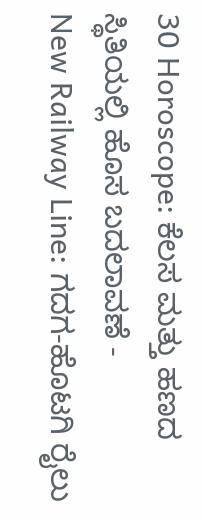30 Horoscope: ಕೆಲಸ ಮತ್ತು ಹಣದ ಸ್ಥಿತಿಯಲ್ಲಿ ಹೊಸ ಬದಲಾವಣೆ -
New Railway Line: ಗದಗ-ಹೊಟಗಿ ರೈಲು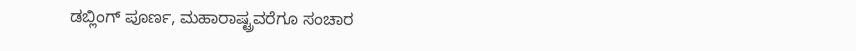ಡಬ್ಲಿಂಗ್ ಪೂರ್ಣ, ಮಹಾರಾಷ್ಟ್ರವರೆಗೂ ಸಂಚಾರ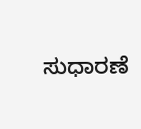ಸುಧಾರಣೆ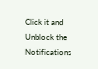Click it and Unblock the Notifications